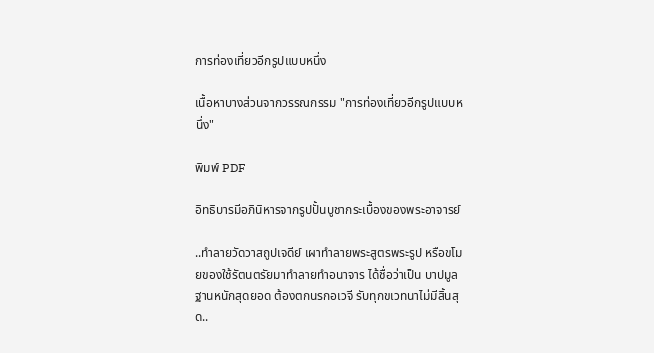การท่องเที่ยวอีกรูปแบบหนึ่ง

เนื้อหาบางส่วนจากวรรณกรรม "การท่องเที่ยวอีกรูปแบบหนึ่ง"

พิมพ์ PDF

อิทธิบารมีอภินิหารจากรูปปั้นบูชากระเบื้องของพระอาจารย์

..ทำลายวัดวาสถูปเจดีย์ เผาทำลายพระสูตรพระรูป หรือขโมยของใช้รัตนตรัยมาทำลายทำอนาจาร ได้ชื่อว่าเป็น บาปมูลฐานหนักสุดยอด ต้องตกนรกอเวจี รับทุกขเวทนาไม่มีสิ้นสุด..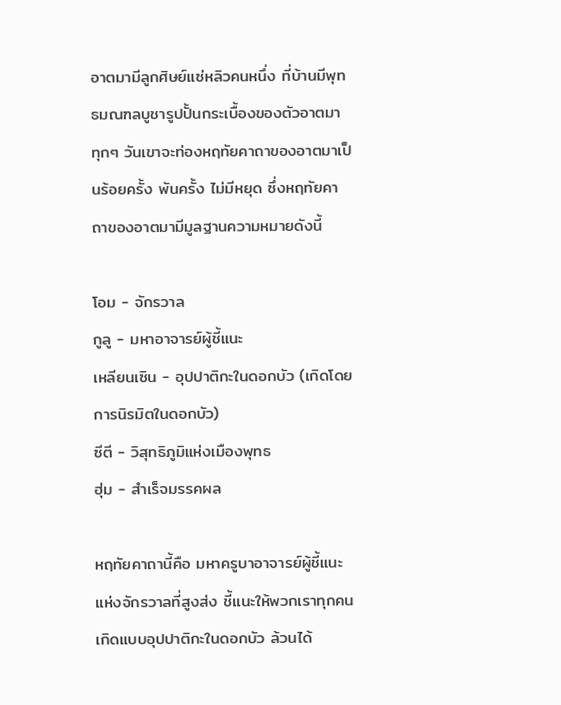อาตมามีลูกศิษย์แซ่หลิวคนหนึ่ง ที่บ้านมีพุทธมณฑลบูชารูปปั้นกระเบื้องของตัวอาตมา
ทุกๆ วันเขาจะท่องหฤทัยคาถาของอาตมาเป็นร้อยครั้ง พันครั้ง ไม่มีหยุด ซึ่งหฤทัยคาถาของอาตมามีมูลฐานความหมายดังนี้

โอม - จักรวาล
กูลู - มหาอาจารย์ผู้ชี้แนะ
เหลียนเซิน - อุปปาติกะในดอกบัว (เกิดโดยการนิรมิตในดอกบัว)
ซีตี - วิสุทธิภูมิแห่งเมืองพุทธ
ฮุ่ม - สำเร็จมรรคผล

หฤทัยคาถานี้คือ มหาครูบาอาจารย์ผู้ชี้แนะแห่งจักรวาลที่สูงส่ง ชี้แนะให้พวกเราทุกคนเกิดแบบอุปปาติกะในดอกบัว ล้วนได้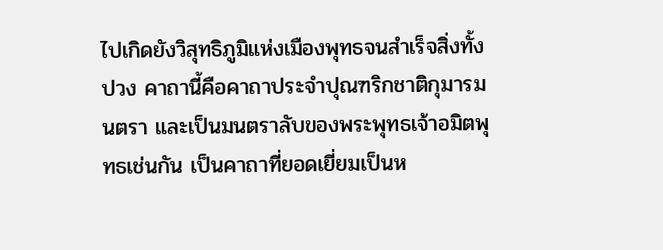ไปเกิดยังวิสุทธิภูมิแห่งเมืองพุทธจนสำเร็จสิ่งทั้งปวง คาถานี้คือคาถาประจำปุณฑริกชาติกุมารมนตรา และเป็นมนตราลับของพระพุทธเจ้าอมิตพุทธเช่นกัน เป็นคาถาที่ยอดเยี่ยมเป็นห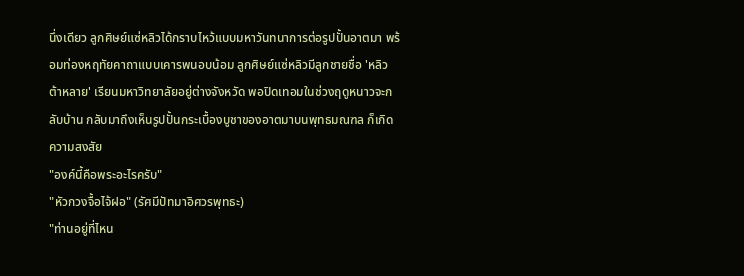นึ่งเดียว ลูกศิษย์แซ่หลิวได้กราบไหว้แบบมหาวันทนาการต่อรูปปั้นอาตมา พร้อมท่องหฤทัยคาถาแบบเคารพนอบน้อม ลูกศิษย์แซ่หลิวมีลูกชายชื่อ 'หลิวต้าหลาย' เรียนมหาวิทยาลัยอยู่ต่างจังหวัด พอปิดเทอมในช่วงฤดูหนาวจะกลับบ้าน กลับมาถึงเห็นรูปปั้นกระเบื้องบูชาของอาตมาบนพุทธมณฑล ก็เกิดความสงสัย
"องค์นี้คือพระอะไรครับ"
"หัวกวงจื้อไจ้ฝอ" (รัศมีปัทมาอิศวรพุทธะ)
"ท่านอยู่ที่ไหน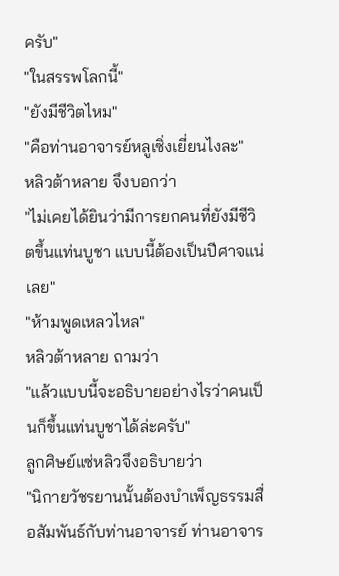ครับ"
"ในสรรพโลกนี้"
"ยังมีชีวิตไหม"
"คือท่านอาจารย์หลูเซิ่งเยี่ยนไงละ"
หลิวต้าหลาย จึงบอกว่า
"ไม่เคยได้ยินว่ามีการยกคนที่ยังมีชีวิตขึ้นแท่นบูชา แบบนี้ต้องเป็นปีศาจแน่เลย"
"ห้ามพูดเหลวไหล"
หลิวต้าหลาย ถามว่า
"แล้วแบบนี้จะอธิบายอย่างไรว่าคนเป็นก็ขึ้นแท่นบูชาได้ล่ะครับ"
ลูกศิษย์แซ่หลิวจึงอธิบายว่า
"นิกายวัชรยานนั้นต้องบำเพ็ญธรรมสื่อสัมพันธ์กับท่านอาจารย์ ท่านอาจาร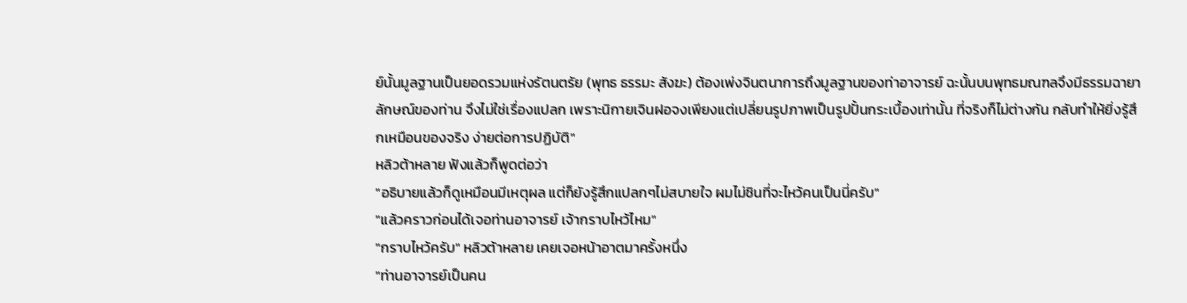ย์นั้นมูลฐานเป็นยอดรวมแห่งรัตนตรัย (พุทธ ธรรมะ สังฆะ) ต้องเพ่งจินตนาการถึงมูลฐานของท่าอาจารย์ ฉะนั้นบนพุทธมณฑลจึงมีธรรมฉายาลักษณ์ของท่าน จึงไม่ใช่เรื่องแปลก เพราะนิกายเจินฝอจงเพียงแต่เปลี่ยนรูปภาพเป็นรูปปั้นกระเบื้องเท่านั้น ที่จริงก็ไม่ต่างกัน กลับทำให้ยิ่งรู้สึกเหมือนของจริง ง่ายต่อการปฏิบัติ"
หลิวต้าหลาย ฟังแล้วก็พูดต่อว่า
"อธิบายแล้วก็ดูเหมือนมีเหตุผล แต่ก็ยังรู้สึกแปลกๆไม่สบายใจ ผมไม่ชินที่จะไหว้คนเป็นนี่ครับ"
"แล้วคราวก่อนได้เจอท่านอาจารย์ เจ้ากราบไหว้ไหม"
"กราบไหว้ครับ" หลิวต้าหลาย เคยเจอหน้าอาตมาครั้งหนึ่ง
"ท่านอาจารย์เป็นคน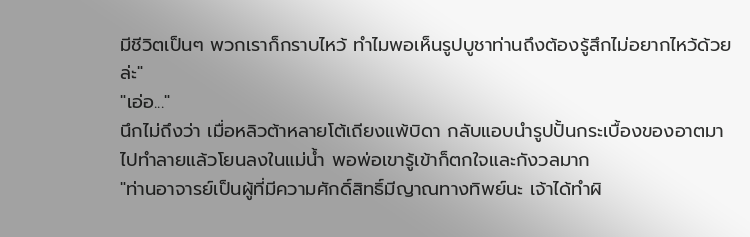มีชีวิตเป็นๆ พวกเราก็กราบไหว้ ทำไมพอเห็นรูปบูชาท่านถึงต้องรู้สึกไม่อยากไหว้ด้วยล่ะ"
"เอ่อ..."
นึกไม่ถึงว่า เมื่อหลิวต้าหลายโต้เถียงแพ้บิดา กลับแอบนำรูปปั้นกระเบื้องของอาตมาไปทำลายแล้วโยนลงในแม่น้ำ พอพ่อเขารู้เข้าก็ตกใจและกังวลมาก
"ท่านอาจารย์เป็นผู้ที่มีความศักดิ์สิทธิ์มีญาณทางทิพย์นะ เจ้าได้ทำผิ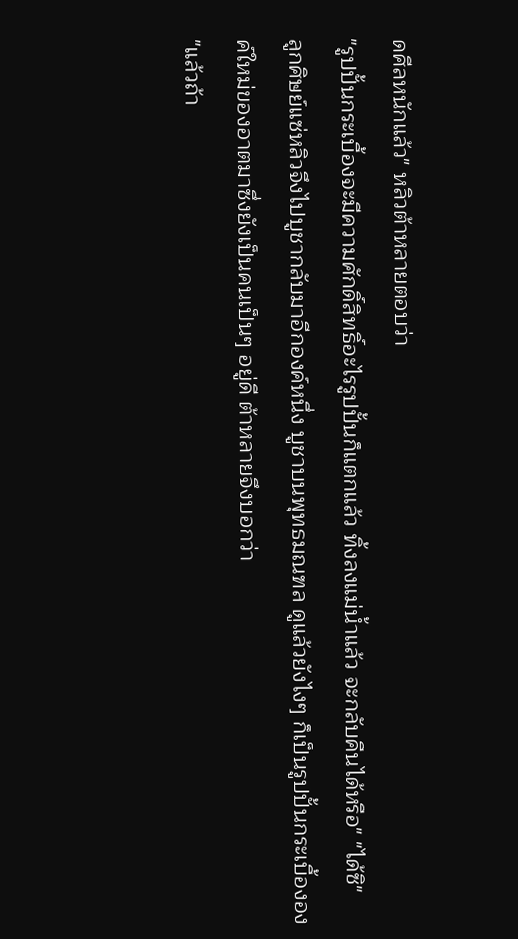ดศีลหนักแล้ว" หลิวต้าหลายตอบว่า
"รูปปั้นกระเบื้องจะมีความศักดิ์สิทธิ์อะไรรูปปั้นก็แตกแล้ว ทิ้งลงแม่น้ำแล้ว จะกลับคืนได้หรือ" "ได้ซิ"
ลูกศิษย์แซ่หลิวจึงไปบูชากลับมาอีกองค์หนึ่ง บูชาบนพุทธมณฑล ดูแล้วยังไงๆ ก็เป็นรูปปั้นกระเบื้ององค์ใหม่ของอาตมาซึ่งยังเป็นคนเป็นๆ อยู่ดี ต้าหลายจึงบอกว่า
"แล้วถ้า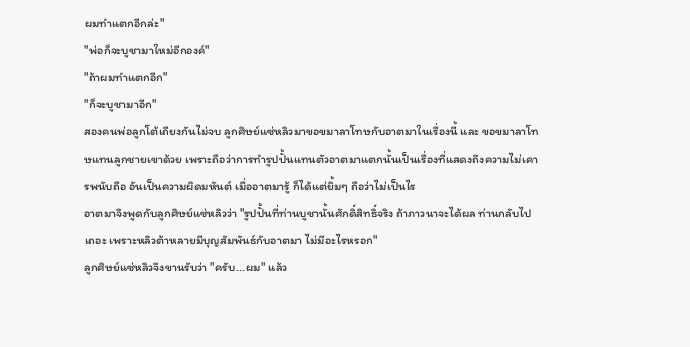ผมทำแตกอีกล่ะ"
"พ่อก็จะบูชามาใหม่อีกองค์"
"ถ้าผมทำแตกอีก"
"ก็จะบูชามาอีก"
สองคนพ่อลูกโต้เถียงกันไม่จบ ลูกศิษย์แซ่หลิวมาขอขมาลาโทษกับอาตมาในเรื่องนี้ และ ขอขมาลาโทษแทนลูกชายเขาด้วย เพราะถือว่าการทำรูปปั้นแทนตัวอาตมาแตกนั้นเป็นเรื่องที่แสดงถึงความไม่เคารพนับถือ อันเป็นความผิดมหันต์ เมื่ออาตมารู้ ก็ได้แต่ยิ้มๆ ถือว่าไม่เป็นไร
อาตมาจึงพูดกับลูกศิษย์แซ่หลิวว่า "รูปปั้นที่ท่านบูชานั้นศักดิ์สิทธิ์จริง ถ้าภาวนาจะได้ผล ท่านกลับไปเถอะ เพราะหลิวต้าหลายมีบุญสัมพันธ์กับอาตมา ไม่มีอะไรหรอก"
ลูกศิษย์แซ่หลิวจึงขานรับว่า "ครับ...ผม" แล้ว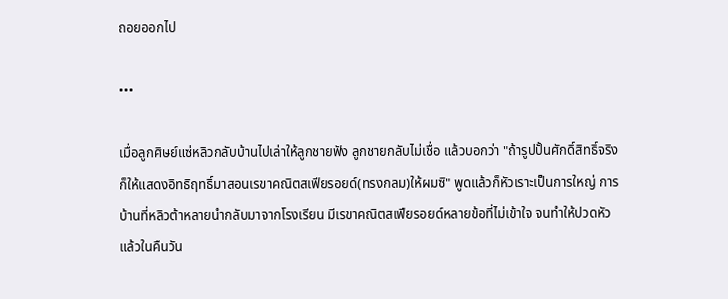ถอยออกไป

•••

เมื่อลูกศิษย์แซ่หลิวกลับบ้านไปเล่าให้ลูกชายฟัง ลูกชายกลับไม่เชื่อ แล้วบอกว่า "ถ้ารูปปั้นศักดิ์สิทธิ์จริง ก็ให้แสดงอิทธิฤทธิ์มาสอนเรขาคณิตสเฟียรอยด์(ทรงกลม)ให้ผมซิ" พูดแล้วก็หัวเราะเป็นการใหญ่ การบ้านที่หลิวต้าหลายนำกลับมาจากโรงเรียน มีเรขาคณิตสเฟียรอยด์หลายข้อที่ไม่เข้าใจ จนทำให้ปวดหัว แล้วในคืนวัน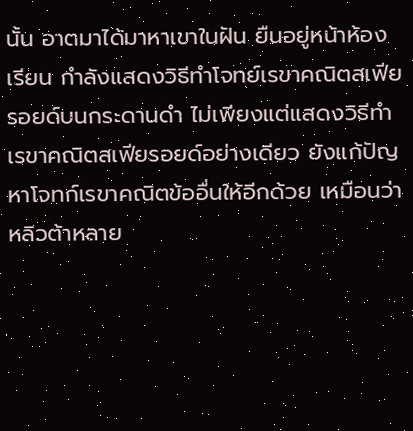นั้น อาตมาได้มาหาเขาในฝัน ยืนอยู่หน้าห้องเรียน กำลังแสดงวิธีทำโจทย์เรขาคณิตสเฟียรอยด์บนกระดานดำ ไม่เพียงแต่แสดงวิธีทำเรขาคณิตสเฟียรอยด์อย่างเดียว ยังแก้ปัญหาโจทก์เรขาคณิตข้ออื่นให้อีกด้วย เหมือนว่าหลิวต้าหลาย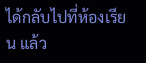ได้กลับไปที่ห้องเรียน แล้ว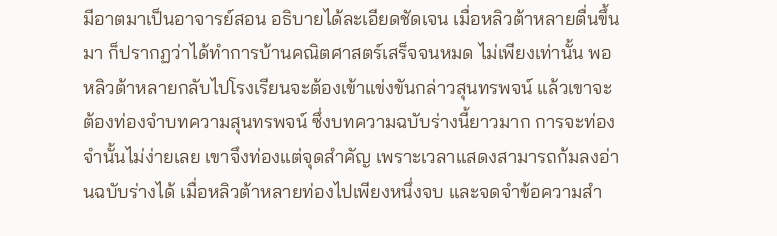มีอาตมาเป็นอาจารย์สอน อธิบายได้ละเอียดชัดเจน เมื่อหลิวต้าหลายตื่นขึ้นมา ก็ปรากฏว่าได้ทำการบ้านคณิตศาสตร์เสร็จจนหมด ไม่เพียงเท่านั้น พอหลิวต้าหลายกลับไปโรงเรียนจะต้องเข้าแข่งขันกล่าวสุนทรพจน์ แล้วเขาจะต้องท่องจำบทความสุนทรพจน์ ซึ่งบทความฉบับร่างนี้ยาวมาก การจะท่องจำนั้นไม่ง่ายเลย เขาจึงท่องแต่จุดสำคัญ เพราะเวลาแสดงสามารถก้มลงอ่านฉบับร่างได้ เมื่อหลิวต้าหลายท่องไปเพียงหนึ่งจบ และจดจำข้อความสำ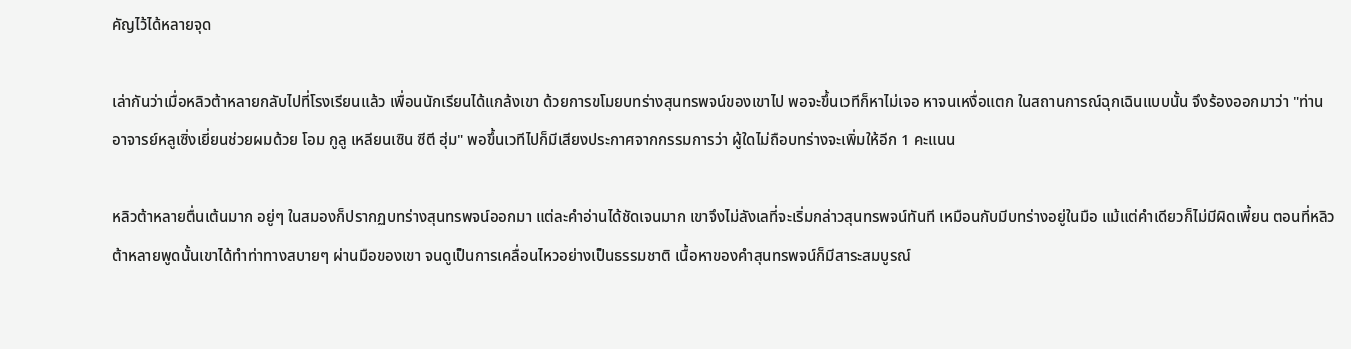คัญไว้ได้หลายจุด

เล่ากันว่าเมื่อหลิวต้าหลายกลับไปที่โรงเรียนแล้ว เพื่อนนักเรียนได้แกล้งเขา ด้วยการขโมยบทร่างสุนทรพจน์ของเขาไป พอจะขึ้นเวทีก็หาไม่เจอ หาจนเหงื่อแตก ในสถานการณ์ฉุกเฉินแบบนั้น จึงร้องออกมาว่า "ท่านอาจารย์หลูเซิ่งเยี่ยนช่วยผมด้วย โอม กูลู เหลียนเซิน ซีตี ฮุ่ม" พอขึ้นเวทีไปก็มีเสียงประกาศจากกรรมการว่า ผู้ใดไม่ถือบทร่างจะเพิ่มให้อีก 1 คะแนน

หลิวต้าหลายตื่นเต้นมาก อยู่ๆ ในสมองก็ปรากฏบทร่างสุนทรพจน์ออกมา แต่ละคำอ่านได้ชัดเจนมาก เขาจึงไม่ลังเลที่จะเริ่มกล่าวสุนทรพจน์ทันที เหมือนกับมีบทร่างอยู่ในมือ แม้แต่คำเดียวก็ไม่มีผิดเพี้ยน ตอนที่หลิวต้าหลายพูดนั้นเขาได้ทำท่าทางสบายๆ ผ่านมือของเขา จนดูเป็นการเคลื่อนไหวอย่างเป็นธรรมชาติ เนื้อหาของคำสุนทรพจน์ก็มีสาระสมบูรณ์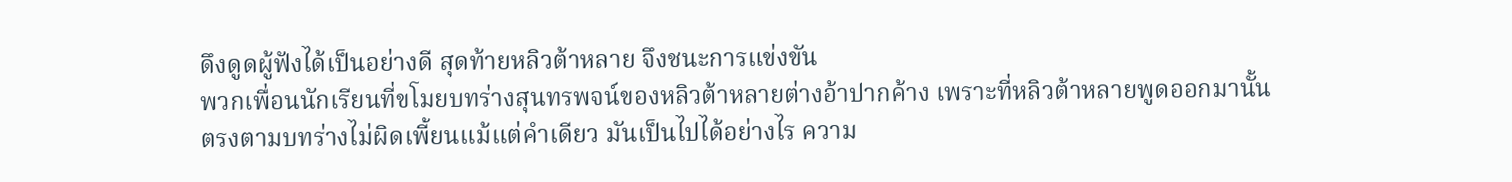ดึงดูดผู้ฟังได้เป็นอย่างดี สุดท้ายหลิวต้าหลาย จึงชนะการแข่งขัน
พวกเพื่อนนักเรียนที่ขโมยบทร่างสุนทรพจน์ของหลิวต้าหลายต่างอ้าปากค้าง เพราะที่หลิวต้าหลายพูดออกมานั้นตรงตามบทร่างไม่ผิดเพี้ยนแม้แต่คำเดียว มันเป็นไปได้อย่างไร ความ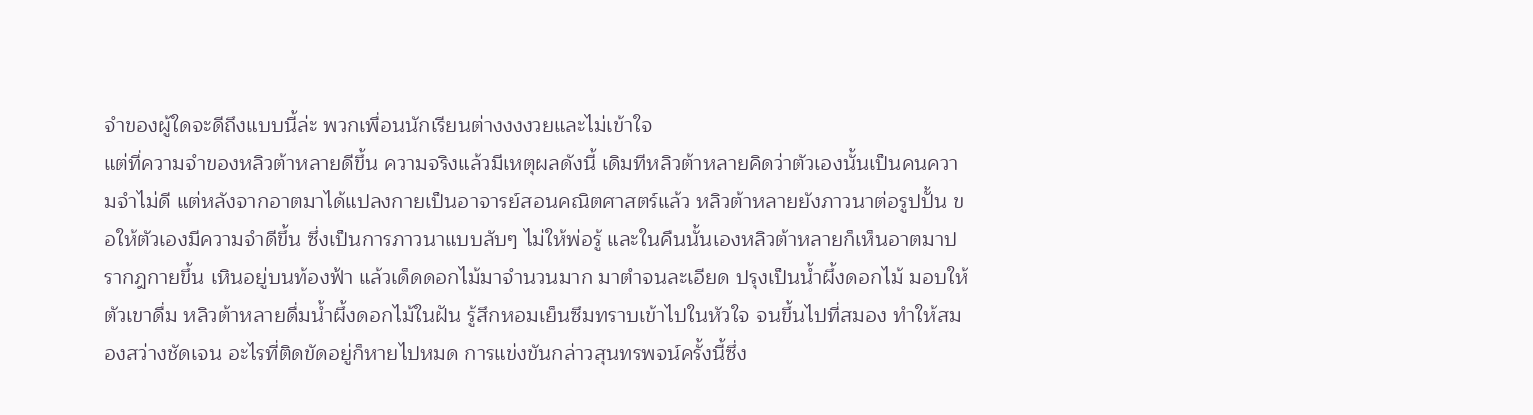จำของผู้ใดจะดีถึงแบบนี้ล่ะ พวกเพื่อนนักเรียนต่างงงงวยและไม่เข้าใจ
แต่ที่ความจำของหลิวต้าหลายดีขึ้น ความจริงแล้วมีเหตุผลดังนี้ เดิมทีหลิวต้าหลายคิดว่าตัวเองนั้นเป็นคนความจำไม่ดี แต่หลังจากอาตมาได้แปลงกายเป็นอาจารย์สอนคณิตศาสตร์แล้ว หลิวต้าหลายยังภาวนาต่อรูปปั้น ขอให้ตัวเองมีความจำดีขึ้น ซึ่งเป็นการภาวนาแบบลับๆ ไม่ให้พ่อรู้ และในคืนนั้นเองหลิวต้าหลายก็เห็นอาตมาปรากฎกายขึ้น เหินอยู่บนท้องฟ้า แล้วเด็ดดอกไม้มาจำนวนมาก มาตำจนละเอียด ปรุงเป็นน้ำผึ้งดอกไม้ มอบให้ตัวเขาดื่ม หลิวต้าหลายดื่มน้ำผึ้งดอกไม้ในฝัน รู้สึกหอมเย็นซึมทราบเข้าไปในหัวใจ จนขึ้นไปที่สมอง ทำให้สมองสว่างชัดเจน อะไรที่ติดขัดอยู่ก็หายไปหมด การแข่งขันกล่าวสุนทรพจน์ครั้งนี้ซึ่ง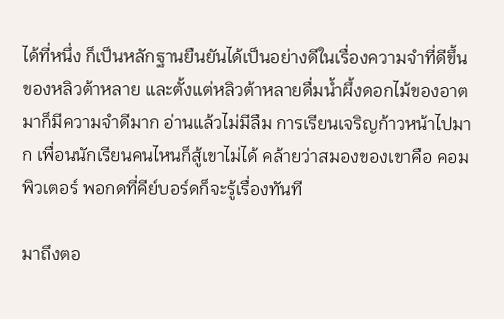ได้ที่หนึ่ง ก็เป็นหลักฐานยืนยันได้เป็นอย่างดีในเรื่องความจำที่ดีขึ้นของหลิวต้าหลาย และตั้งแต่หลิวต้าหลายดื่มน้ำผึ้งดอกไม้ของอาตมาก็มีความจำดีมาก อ่านแล้วไม่มีลืม การเรียนเจริญก้าวหน้าไปมาก เพื่อนนักเรียนคนไหนก็สู้เขาไม่ได้ คล้ายว่าสมองของเขาคือ คอมพิวเตอร์ พอกดที่คีย์บอร์ดก็จะรู้เรื่องทันที

มาถึงตอ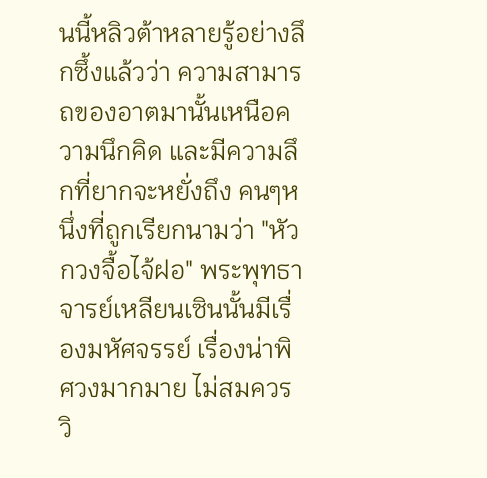นนี้หลิวต้าหลายรู้อย่างลึกซึ้งแล้วว่า ความสามารถของอาตมานั้นเหนือความนึกคิด และมีความลึกที่ยากจะหยั่งถึง คนๆหนึ่งที่ถูกเรียกนามว่า "หัวกวงจื้อไจ้ฝอ" พระพุทธาจารย์เหลียนเซินนั้นมีเรื่องมหัศจรรย์ เรื่องน่าพิศวงมากมาย ไม่สมควร วิ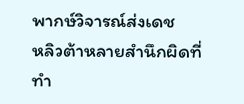พากษ์วิจารณ์ส่งเดช
หลิวต้าหลายสำนึกผิดที่ทำ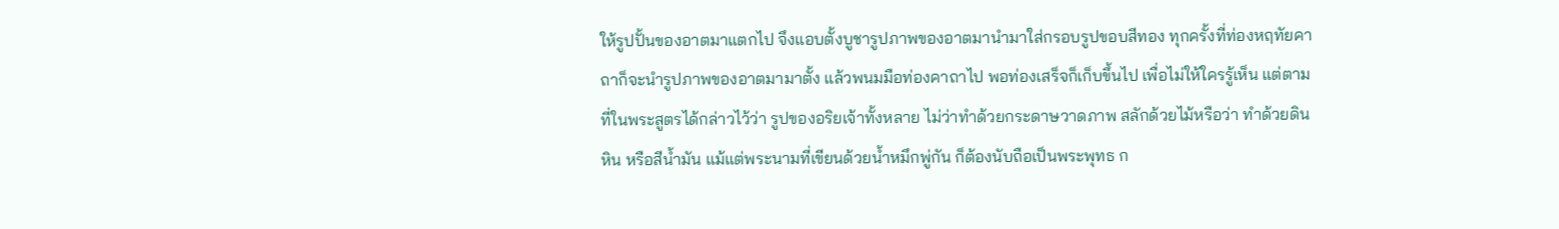ให้รูปปั้นของอาตมาแตกไป จึงแอบตั้งบูชารูปภาพของอาตมานำมาใส่กรอบรูปขอบสีทอง ทุกครั้งที่ท่องหฤทัยคาถาก็จะนำรูปภาพของอาตมามาตั้ง แล้วพนมมือท่องคาถาไป พอท่องเสร็จก็เก็บขึ้นไป เพื่อไม่ให้ใครรู้เห็น แต่ตามที่ในพระสูตรได้กล่าวไว้ว่า รูปของอริยเจ้าทั้งหลาย ไม่ว่าทำด้วยกระดาษวาดภาพ สลักด้วยไม้หรือว่า ทำด้วยดิน หิน หรือสีน้ำมัน แม้แต่พระนามที่เขียนด้วยน้ำหมึกพู่กัน ก็ต้องนับถือเป็นพระพุทธ ก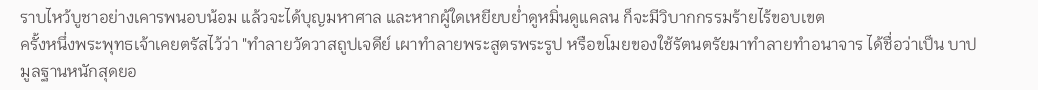ราบไหว้บูชาอย่างเคารพนอบน้อม แล้วจะได้บุญมหาศาล และหากผู้ใดเหยียบย่ำดูหมิ่นดูแคลน ก็จะมีวิบากกรรมร้ายไร้ขอบเขต
ครั้งหนึ่งพระพุทธเจ้าเคยตรัสไว้ว่า "ทำลายวัดวาสถูปเจดีย์ เผาทำลายพระสูตรพระรูป หรือขโมยของใช้รัตนตรัยมาทำลายทำอนาจาร ได้ชื่อว่าเป็น บาปมูลฐานหนักสุดยอ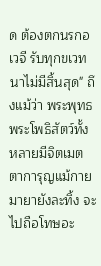ด ต้องตกนรกอเวจี รับทุกขเวทนาไม่มีสิ้นสุด" ถึงแม้ว่า พระพุทธ พระโพธิสัตว์ทั้งหลายมีจิตเมตตาการุญแม้กายมายายังละทิ้ง จะไปถือโทษอะ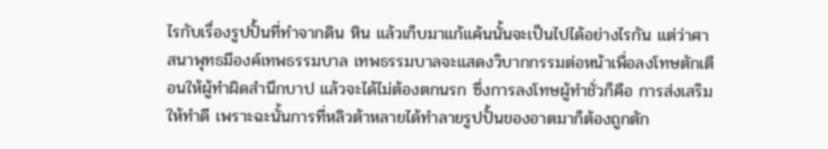ไรกับเรื่องรูปปั้นที่ทำจากดิน หิน แล้วเก็บมาแก้แค้นนั้นจะเป็นไปได้อย่างไรกัน แต่ว่าศาสนาพุทธมีองค์เทพธรรมบาล เทพธรรมบาลจะแสดงวิบากกรรมต่อหน้าเพื่อลงโทษตักเตือนให้ผู้ทำผิดสำนึกบาป แล้วจะได้ไม่ต้องตกนรก ซึ่งการลงโทษผู้ทำชั่วก็คือ การส่งเสริมให้ทำดี เพราะฉะนั้นการที่หลิวต้าหลายได้ทำลายรูปปั้นของอาตมาก็ต้องถูกตัก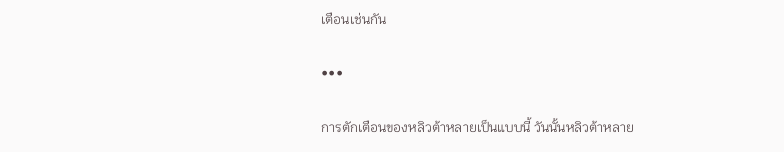เตือนเช่นกัน

•••

การตักเตือนของหลิวต้าหลายเป็นแบบนี้ วันนั้นหลิวต้าหลาย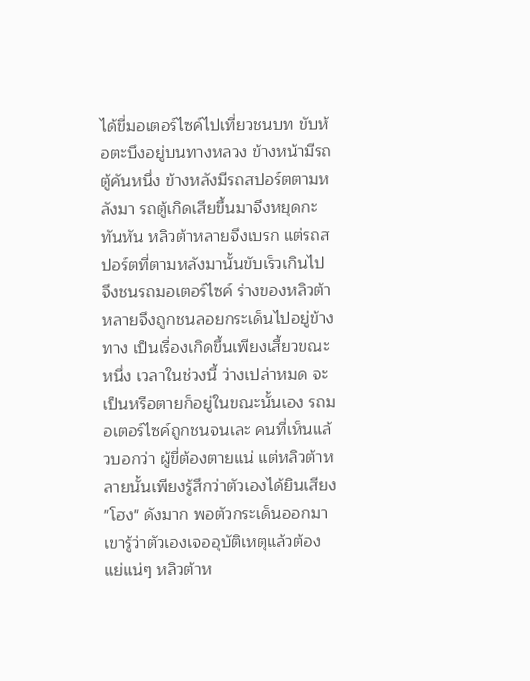ได้ขี่มอเตอร์ไซค์ไปเที่ยวชนบท ขับห้อตะบึงอยู่บนทางหลวง ข้างหน้ามีรถตู้คันหนึ่ง ข้างหลังมีรถสปอร์ตตามหลังมา รถตู้เกิดเสียขึ้นมาจึงหยุดกะทันหัน หลิวต้าหลายจึงเบรก แต่รถสปอร์ตที่ตามหลังมานั้นขับเร็วเกินไป จึงชนรถมอเตอร์ไซค์ ร่างของหลิวต้าหลายจึงถูกชนลอยกระเด็นไปอยู่ข้างทาง เป็นเรื่องเกิดขึ้นเพียงเสี้ยวขณะหนึ่ง เวลาในช่วงนี้ ว่างเปล่าหมด จะเป็นหรือตายก็อยู่ในขณะนั้นเอง รถมอเตอร์ไซค์ถูกชนจนเละ คนที่เห็นแล้วบอกว่า ผู้ขี่ต้องตายแน่ แต่หลิวต้าหลายนั้นเพียงรู้สึกว่าตัวเองได้ยินเสียง "โฮง" ดังมาก พอตัวกระเด็นออกมา เขารู้ว่าตัวเองเจออุบัติเหตุแล้วต้อง แย่แน่ๆ หลิวต้าห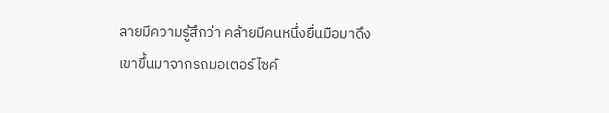ลายมีความรู้สึกว่า คล้ายมีคนหนึ่งยื่นมือมาดึงเขาขึ้นมาจากรถมอเตอร์ไซค์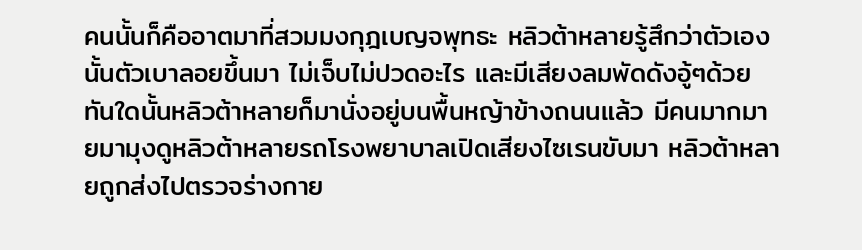คนนั้นก็คืออาตมาที่สวมมงกุฎเบญจพุทธะ หลิวต้าหลายรู้สึกว่าตัวเองนั้นตัวเบาลอยขึ้นมา ไม่เจ็บไม่ปวดอะไร และมีเสียงลมพัดดังอู้ๆด้วย ทันใดนั้นหลิวต้าหลายก็มานั่งอยู่บนพื้นหญ้าข้างถนนแล้ว มีคนมากมายมามุงดูหลิวต้าหลายรถโรงพยาบาลเปิดเสียงไซเรนขับมา หลิวต้าหลายถูกส่งไปตรวจร่างกาย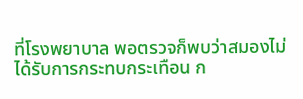ที่โรงพยาบาล พอตรวจก็พบว่าสมองไม่ได้รับการกระทบกระเทือน ก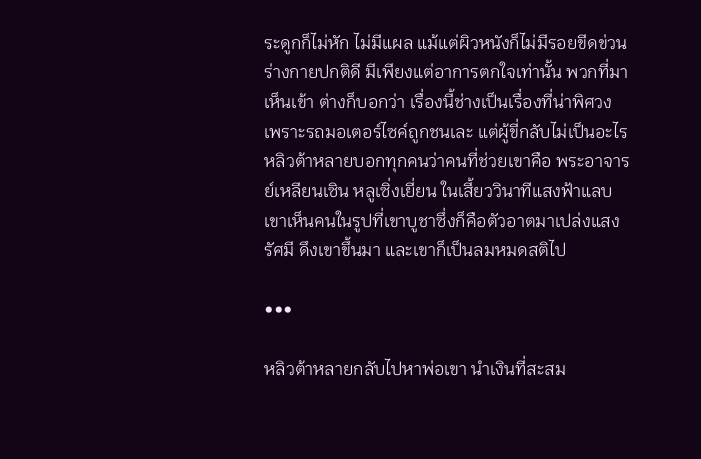ระดูกก็ไม่หัก ไม่มีแผล แม้แต่ผิวหนังก็ไม่มีรอยขีดข่วน ร่างกายปกติดี มีเพียงแต่อาการตกใจเท่านั้น พวกที่มาเห็นเข้า ต่างก็บอกว่า เรื่องนี้ช่างเป็นเรื่องที่น่าพิศวง เพราะรถมอเตอร์ไซค์ถูกชนเละ แต่ผู้ขี่กลับไม่เป็นอะไร หลิวต้าหลายบอกทุกคนว่าคนที่ช่วยเขาคือ พระอาจารย์เหลียนเซิน หลูเซิ่งเยี่ยน ในเสี้ยววินาทีแสงฟ้าแลบ เขาเห็นคนในรูปที่เขาบูชาซึ่งก็คือตัวอาตมาเปล่งแสงรัศมี ดึงเขาขึ้นมา และเขาก็เป็นลมหมดสติไป

•••

หลิวต้าหลายกลับไปหาพ่อเขา นำเงินที่สะสม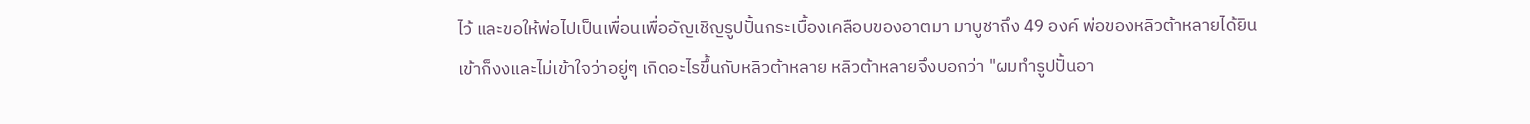ไว้ และขอให้พ่อไปเป็นเพื่อนเพื่ออัญเชิญรูปปั้นกระเบื้องเคลือบของอาตมา มาบูชาถึง 49 องค์ พ่อของหลิวต้าหลายได้ยินเข้าก็งงและไม่เข้าใจว่าอยู่ๆ เกิดอะไรขึ้นกับหลิวต้าหลาย หลิวต้าหลายจึงบอกว่า "ผมทำรูปปั้นอา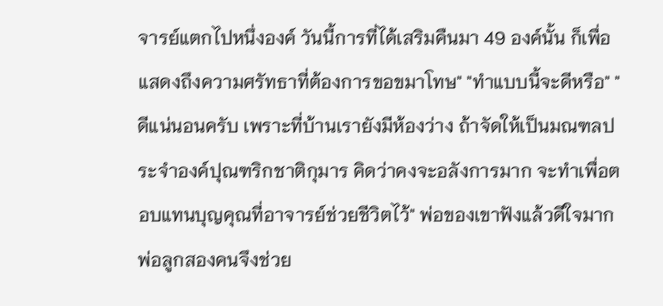จารย์แตกไปหนึ่งองค์ วันนี้การที่ได้เสริมคืนมา 49 องค์นั้น ก็เพื่อแสดงถึงความศรัทธาที่ต้องการขอขมาโทษ" "ทำแบบนี้จะดีหรือ" "ดีแน่นอนครับ เพราะที่บ้านเรายังมีห้องว่าง ถ้าจัดให้เป็นมณฑลประจำองค์ปุณฑริกชาติกุมาร คิดว่าคงจะอลังการมาก จะทำเพื่อตอบแทนบุญคุณที่อาจารย์ช่วยชีวิตไว้" พ่อของเขาฟังแล้วดีใจมาก พ่อลูกสองคนจึงช่วย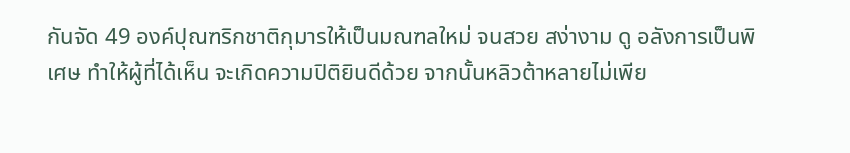กันจัด 49 องค์ปุณฑริกชาติกุมารให้เป็นมณฑลใหม่ จนสวย สง่างาม ดู อลังการเป็นพิเศษ ทำให้ผู้ที่ได้เห็น จะเกิดความปิติยินดีด้วย จากนั้นหลิวต้าหลายไม่เพีย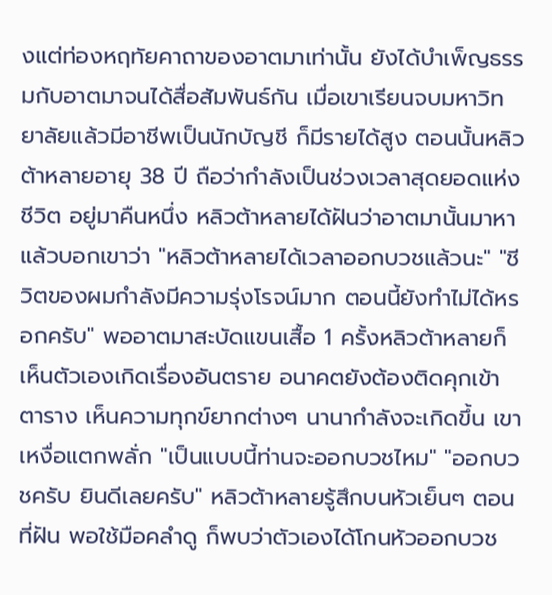งแต่ท่องหฤทัยคาถาของอาตมาเท่านั้น ยังได้บำเพ็ญธรรมกับอาตมาจนได้สื่อสัมพันธ์กัน เมื่อเขาเรียนจบมหาวิทยาลัยแล้วมีอาชีพเป็นนักบัญชี ก็มีรายได้สูง ตอนนั้นหลิวต้าหลายอายุ 38 ปี ถือว่ากำลังเป็นช่วงเวลาสุดยอดแห่งชีวิต อยู่มาคืนหนึ่ง หลิวต้าหลายได้ฝันว่าอาตมานั้นมาหาแล้วบอกเขาว่า "หลิวต้าหลายได้เวลาออกบวชแล้วนะ" "ชีวิตของผมกำลังมีความรุ่งโรจน์มาก ตอนนี้ยังทำไม่ได้หรอกครับ" พออาตมาสะบัดแขนเสื้อ 1 ครั้งหลิวต้าหลายก็เห็นตัวเองเกิดเรื่องอันตราย อนาคตยังต้องติดคุกเข้าตาราง เห็นความทุกข์ยากต่างๆ นานากำลังจะเกิดขึ้น เขาเหงื่อแตกพลั่ก "เป็นแบบนี้ท่านจะออกบวชไหม" "ออกบวชครับ ยินดีเลยครับ" หลิวต้าหลายรู้สึกบนหัวเย็นๆ ตอนที่ฝัน พอใช้มือคลำดู ก็พบว่าตัวเองได้โกนหัวออกบวช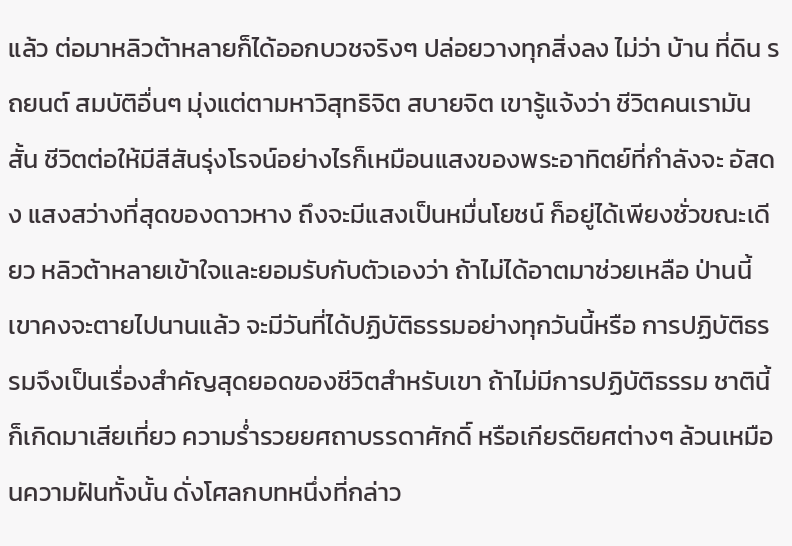แล้ว ต่อมาหลิวต้าหลายก็ได้ออกบวชจริงๆ ปล่อยวางทุกสิ่งลง ไม่ว่า บ้าน ที่ดิน รถยนต์ สมบัติอื่นๆ มุ่งแต่ตามหาวิสุทธิจิต สบายจิต เขารู้แจ้งว่า ชีวิตคนเรามันสั้น ชีวิตต่อให้มีสีสันรุ่งโรจน์อย่างไรก็เหมือนแสงของพระอาทิตย์ที่กำลังจะ อัสดง แสงสว่างที่สุดของดาวหาง ถึงจะมีแสงเป็นหมื่นโยชน์ ก็อยู่ได้เพียงชั่วขณะเดียว หลิวต้าหลายเข้าใจและยอมรับกับตัวเองว่า ถ้าไม่ได้อาตมาช่วยเหลือ ป่านนี้เขาคงจะตายไปนานแล้ว จะมีวันที่ได้ปฏิบัติธรรมอย่างทุกวันนี้หรือ การปฏิบัติธรรมจึงเป็นเรื่องสำคัญสุดยอดของชีวิตสำหรับเขา ถ้าไม่มีการปฏิบัติธรรม ชาตินี้ก็เกิดมาเสียเที่ยว ความร่ำรวยยศถาบรรดาศักดิ์ หรือเกียรติยศต่างๆ ล้วนเหมือนความฝันทั้งนั้น ดั่งโศลกบทหนึ่งที่กล่าว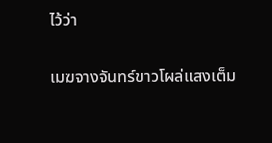ไว้ว่า

เมฆจางจันทร์ขาวโผล่แสงเต็ม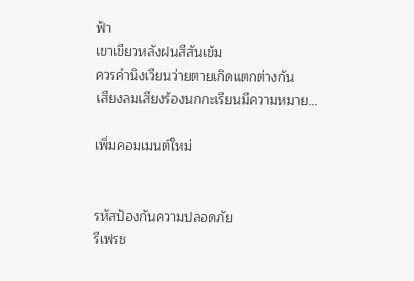ฟ้า
เขาเขียวหลังฝนสีสันเข้ม
ควรคำนึงเวียนว่ายตายเกิดแตกต่างกัน
เสียงลมเสียงร้องนกกะเรียนมีความหมาย…

เพิ่มคอมเมนต์ใหม่


รหัสป้องกันความปลอดภัย
รีเฟรช